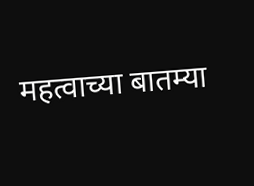महत्वाच्या बातम्या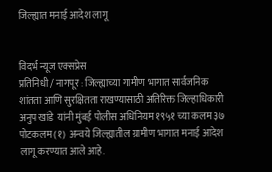जिल्ह्यात मनाई आदेश लागू


विदर्भ न्यूज एक्सप्रेस
प्रतिनिधी / नागपूर : जिल्ह्याच्या गामीण भागात सार्वजनिक शांतता आणि सुरक्षितता राखण्यासाठी अतिरिक्त जिल्हाधिकारी अनुप खांडे  यांनी मुंबई पोलीस अधिनियम १९५१ च्या कलम ३७ पोटकलम (१)  अन्वये जिल्ह्यातील ग्रामीण भागात मनाई आदेश लागू करण्यात आले आहे.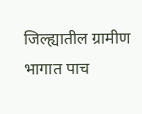जिल्ह्यातील ग्रामीण भागात पाच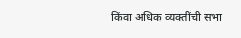किंवा अधिक व्यक्तींची सभा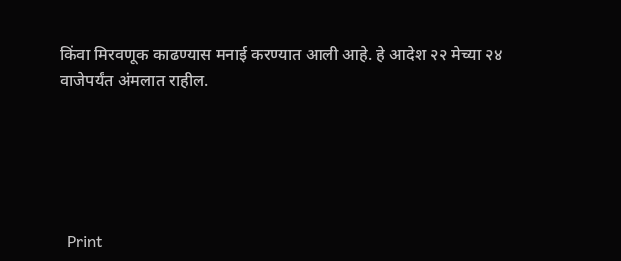किंवा मिरवणूक काढण्यास मनाई करण्यात आली आहे. हे आदेश २२ मेच्या २४ वाजेपर्यंत अंमलात राहील.





  Print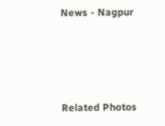News - Nagpur




Related Photos